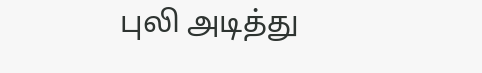புலி அடித்து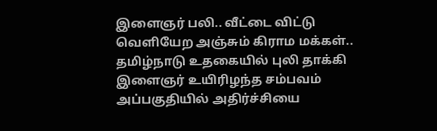இளைஞர் பலி.. வீட்டை விட்டு வெளியேற அஞ்சும் கிராம மக்கள்.. தமிழ்நாடு உதகையில் புலி தாக்கி இளைஞர் உயிரிழந்த சம்பவம் அப்பகுதியில் அதிர்ச்சியை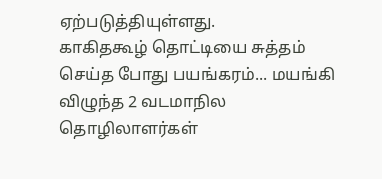ஏற்படுத்தியுள்ளது.
காகிதகூழ் தொட்டியை சுத்தம் செய்த போது பயங்கரம்... மயங்கி விழுந்த 2 வடமாநில தொழிலாளர்கள்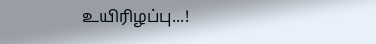உயிரிழப்பு...!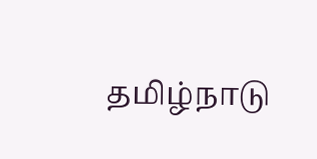தமிழ்நாடு